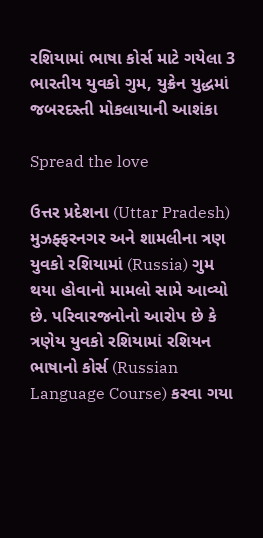રશિયામાં ભાષા કોર્સ માટે ગયેલા 3 ભારતીય યુવકો ગુમ, યુક્રેન યુદ્ધમાં જબરદસ્તી મોકલાયાની આશંકા

Spread the love

ઉત્તર પ્રદેશના (Uttar Pradesh) મુઝફ્ફરનગર અને શામલીના ત્રણ યુવકો રશિયામાં (Russia) ગુમ થયા હોવાનો મામલો સામે આવ્યો છે. પરિવારજનોનો આરોપ છે કે ત્રણેય યુવકો રશિયામાં રશિયન ભાષાનો કોર્સ (Russian Language Course) કરવા ગયા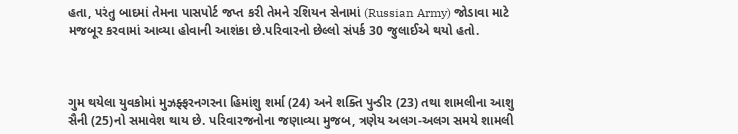હતા, પરંતુ બાદમાં તેમના પાસપોર્ટ જપ્ત કરી તેમને રશિયન સેનામાં (Russian Army) જોડાવા માટે મજબૂર કરવામાં આવ્યા હોવાની આશંકા છે.પરિવારનો છેલ્લો સંપર્ક 30 જુલાઈએ થયો હતો.



ગુમ થયેલા યુવકોમાં મુઝફ્ફરનગરના હિમાંશુ શર્મા (24) અને શક્તિ પુન્ડીર (23) તથા શામલીના આશુ સૈની (25)નો સમાવેશ થાય છે. પરિવારજનોના જણાવ્યા મુજબ, ત્રણેય અલગ-અલગ સમયે શામલી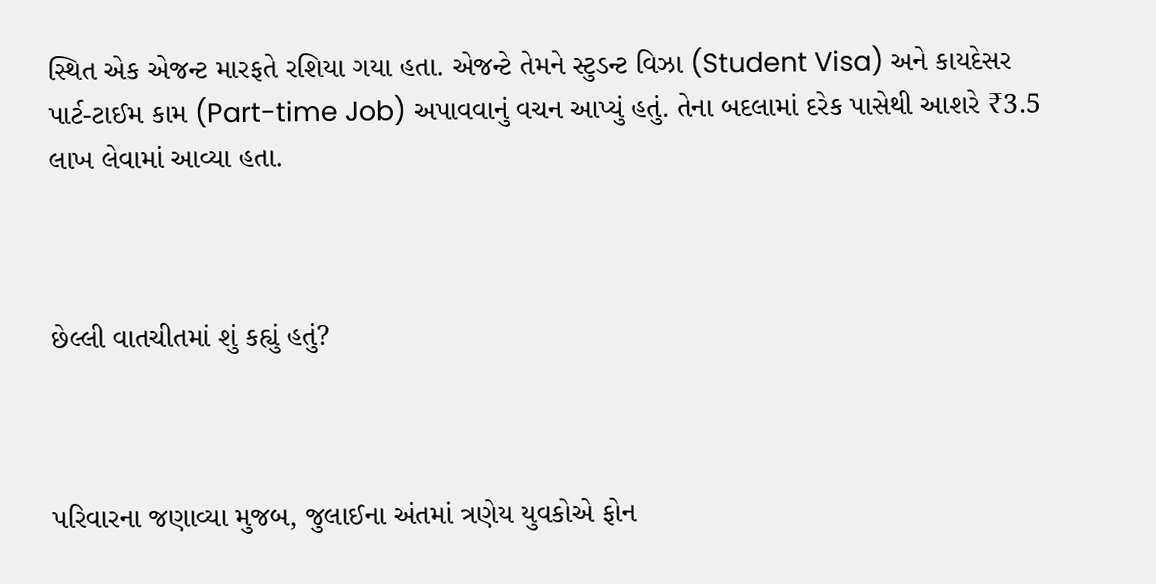સ્થિત એક એજન્ટ મારફતે રશિયા ગયા હતા. એજન્ટે તેમને સ્ટુડન્ટ વિઝા (Student Visa) અને કાયદેસર પાર્ટ-ટાઈમ કામ (Part-time Job) અપાવવાનું વચન આપ્યું હતું. તેના બદલામાં દરેક પાસેથી આશરે ₹3.5 લાખ લેવામાં આવ્યા હતા.



છેલ્લી વાતચીતમાં શું કહ્યું હતું?



પરિવારના જણાવ્યા મુજબ, જુલાઈના અંતમાં ત્રણેય યુવકોએ ફોન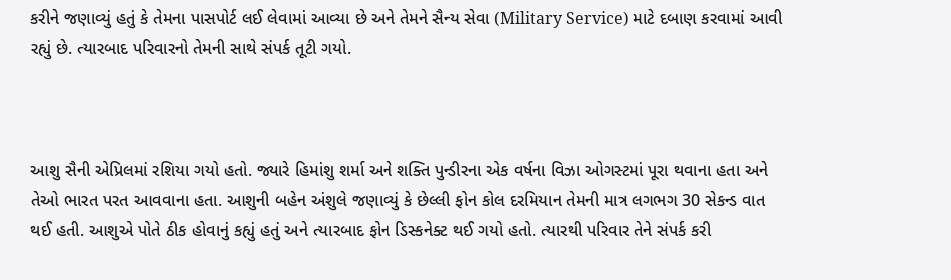કરીને જણાવ્યું હતું કે તેમના પાસપોર્ટ લઈ લેવામાં આવ્યા છે અને તેમને સૈન્ય સેવા (Military Service) માટે દબાણ કરવામાં આવી રહ્યું છે. ત્યારબાદ પરિવારનો તેમની સાથે સંપર્ક તૂટી ગયો.



આશુ સૈની એપ્રિલમાં રશિયા ગયો હતો. જ્યારે હિમાંશુ શર્મા અને શક્તિ પુન્ડીરના એક વર્ષના વિઝા ઓગસ્ટમાં પૂરા થવાના હતા અને તેઓ ભારત પરત આવવાના હતા. આશુની બહેન અંશુલે જણાવ્યું કે છેલ્લી ફોન કોલ દરમિયાન તેમની માત્ર લગભગ 30 સેકન્ડ વાત થઈ હતી. આશુએ પોતે ઠીક હોવાનું કહ્યું હતું અને ત્યારબાદ ફોન ડિસ્કનેક્ટ થઈ ગયો હતો. ત્યારથી પરિવાર તેને સંપર્ક કરી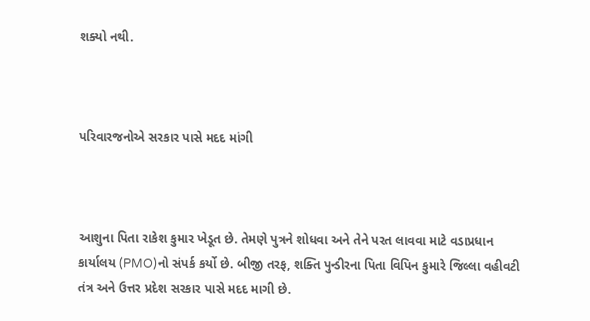શક્યો નથી.



પરિવારજનોએ સરકાર પાસે મદદ માંગી



આશુના પિતા રાકેશ કુમાર ખેડૂત છે. તેમણે પુત્રને શોધવા અને તેને પરત લાવવા માટે વડાપ્રધાન કાર્યાલય (PMO)નો સંપર્ક કર્યો છે. બીજી તરફ, શક્તિ પુન્ડીરના પિતા વિપિન કુમારે જિલ્લા વહીવટી તંત્ર અને ઉત્તર પ્રદેશ સરકાર પાસે મદદ માગી છે.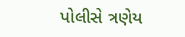પોલીસે ત્રણેય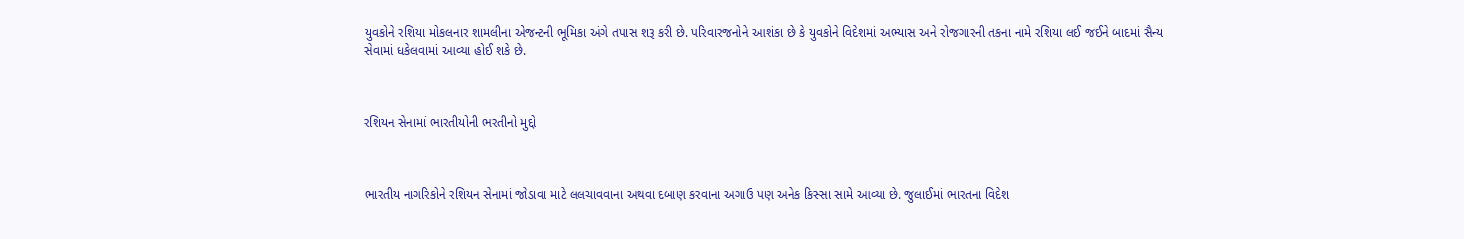યુવકોને રશિયા મોકલનાર શામલીના એજન્ટની ભૂમિકા અંગે તપાસ શરૂ કરી છે. પરિવારજનોને આશંકા છે કે યુવકોને વિદેશમાં અભ્યાસ અને રોજગારની તકના નામે રશિયા લઈ જઈને બાદમાં સૈન્ય સેવામાં ધકેલવામાં આવ્યા હોઈ શકે છે.



રશિયન સેનામાં ભારતીયોની ભરતીનો મુદ્દો



ભારતીય નાગરિકોને રશિયન સેનામાં જોડાવા માટે લલચાવવાના અથવા દબાણ કરવાના અગાઉ પણ અનેક કિસ્સા સામે આવ્યા છે. જુલાઈમાં ભારતના વિદેશ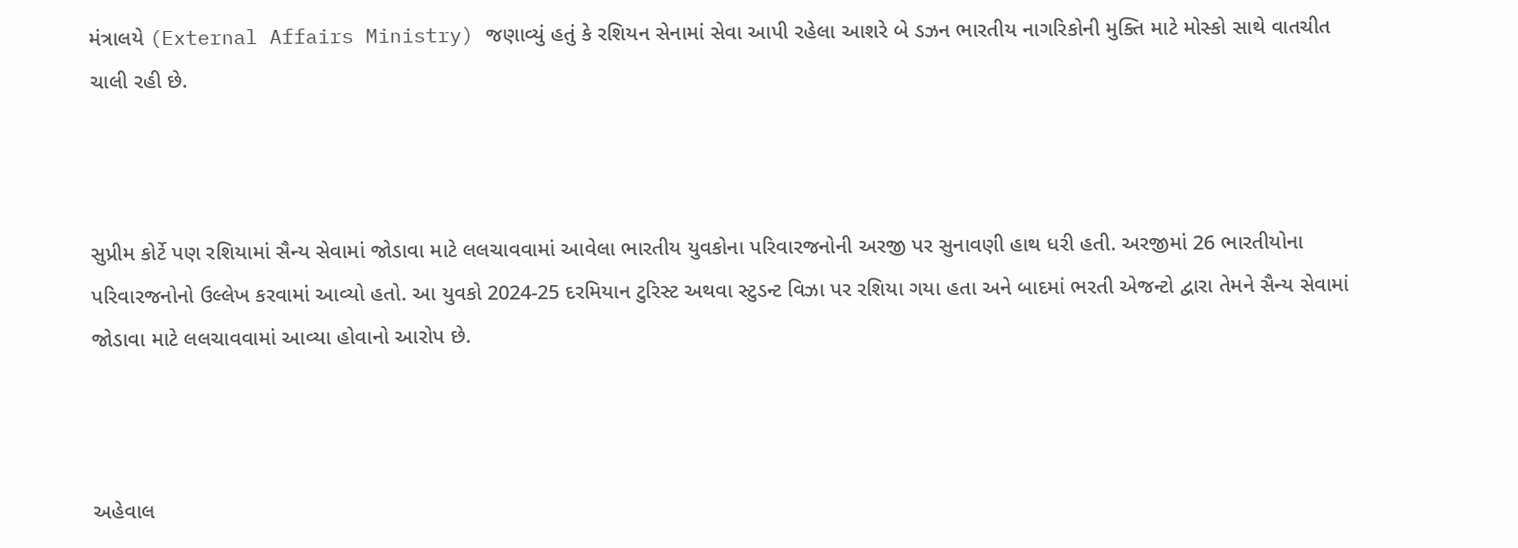મંત્રાલયે (External Affairs Ministry) જણાવ્યું હતું કે રશિયન સેનામાં સેવા આપી રહેલા આશરે બે ડઝન ભારતીય નાગરિકોની મુક્તિ માટે મોસ્કો સાથે વાતચીત ચાલી રહી છે.



સુપ્રીમ કોર્ટે પણ રશિયામાં સૈન્ય સેવામાં જોડાવા માટે લલચાવવામાં આવેલા ભારતીય યુવકોના પરિવારજનોની અરજી પર સુનાવણી હાથ ધરી હતી. અરજીમાં 26 ભારતીયોના પરિવારજનોનો ઉલ્લેખ કરવામાં આવ્યો હતો. આ યુવકો 2024-25 દરમિયાન ટુરિસ્ટ અથવા સ્ટુડન્ટ વિઝા પર રશિયા ગયા હતા અને બાદમાં ભરતી એજન્ટો દ્વારા તેમને સૈન્ય સેવામાં જોડાવા માટે લલચાવવામાં આવ્યા હોવાનો આરોપ છે.



અહેવાલ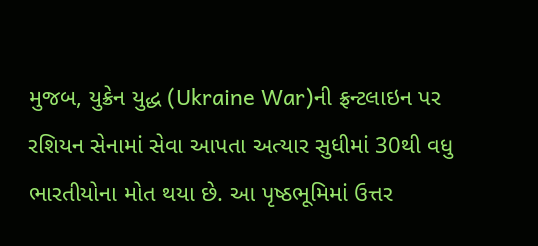મુજબ, યુક્રેન યુદ્ધ (Ukraine War)ની ફ્રન્ટલાઇન પર રશિયન સેનામાં સેવા આપતા અત્યાર સુધીમાં 30થી વધુ ભારતીયોના મોત થયા છે. આ પૃષ્ઠભૂમિમાં ઉત્તર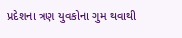પ્રદેશના ત્રણ યુવકોના ગુમ થવાથી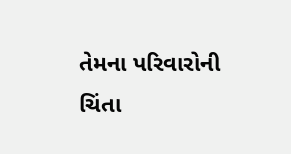તેમના પરિવારોની ચિંતા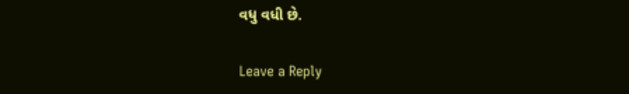વધુ વધી છે.

Leave a Reply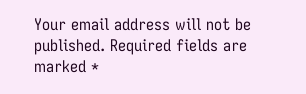Your email address will not be published. Required fields are marked *